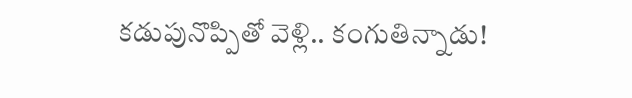కడుపునొప్పితో వెళ్లి.. కంగుతిన్నాడు!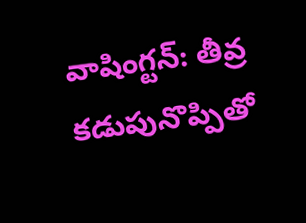వాషింగ్టన్: తీవ్ర కడుపునొప్పితో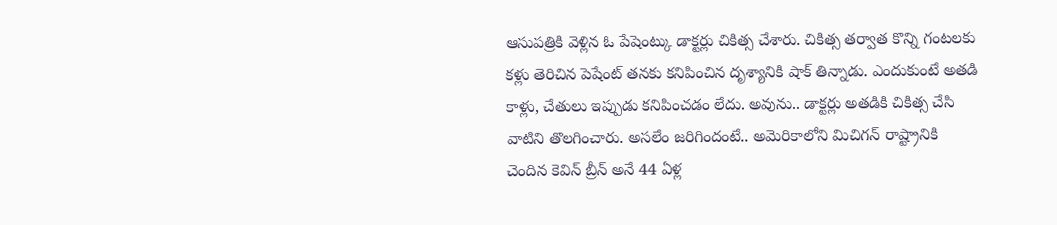ఆసుపత్రికి వెళ్లిన ఓ పేషెంట్కు డాక్టర్లు చికిత్స చేశారు. చికిత్స తర్వాత కొన్ని గంటలకు కళ్లు తెరిచిన పెషేంట్ తనకు కనిపించిన దృశ్యానికి షాక్ తిన్నాడు. ఎందుకుంటే అతడి కాళ్లు, చేతులు ఇప్పుడు కనిపించడం లేదు. అవును.. డాక్టర్లు అతడికి చికిత్స చేసి వాటిని తొలగించారు. అసలేం జరిగిందంటే.. అమెరికాలోని మిచిగన్ రాష్ట్రానికి చెందిన కెవిన్ బ్రీన్ అనే 44 ఏళ్ల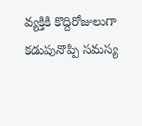వ్యక్తికి కొద్దిరోజులుగా కడుపునొప్పి సమస్య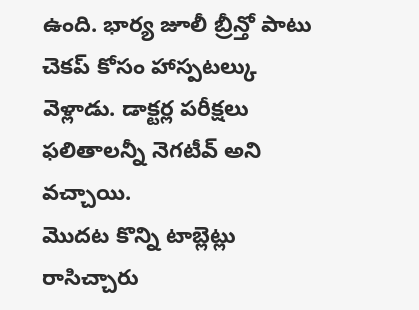ఉంది. భార్య జూలీ బ్రీన్తో పాటు చెకప్ కోసం హాస్పటల్కు వెళ్లాడు. డాక్టర్ల పరీక్షలు ఫలితాలన్నీ నెగటీవ్ అని వచ్చాయి.
మొదట కొన్ని టాబ్లెట్లు రాసిచ్చారు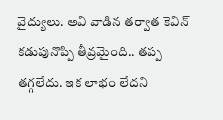వైద్యులు. అవి వాడిన తర్వాత కెవిన్ కడుపునొప్పి తీవ్రమైంది.. తప్ప తగ్గలేదు. ఇక లాభం లేదని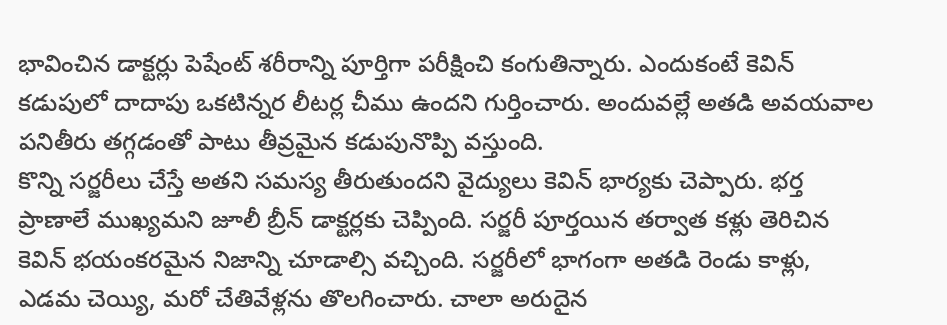భావించిన డాక్టర్లు పెషేంట్ శరీరాన్ని పూర్తిగా పరీక్షించి కంగుతిన్నారు. ఎందుకంటే కెవిన్ కడుపులో దాదాపు ఒకటిన్నర లీటర్ల చీము ఉందని గుర్తించారు. అందువల్లే అతడి అవయవాల పనితీరు తగ్గడంతో పాటు తీవ్రమైన కడుపునొప్పి వస్తుంది.
కొన్ని సర్జరీలు చేస్తే అతని సమస్య తీరుతుందని వైద్యులు కెవిన్ భార్యకు చెప్పారు. భర్త ప్రాణాలే ముఖ్యమని జూలీ బ్రీన్ డాక్టర్లకు చెప్పింది. సర్జరీ పూర్తయిన తర్వాత కళ్లు తెరిచిన కెవిన్ భయంకరమైన నిజాన్ని చూడాల్సి వచ్చింది. సర్జరీలో భాగంగా అతడి రెండు కాళ్లు, ఎడమ చెయ్యి, మరో చేతివేళ్లను తొలగించారు. చాలా అరుదైన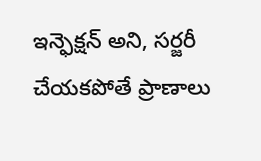ఇన్ఫెక్షన్ అని, సర్జరీ చేయకపోతే ప్రాణాలు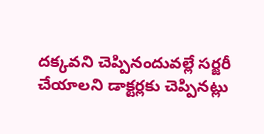దక్కవని చెప్పినందువల్లే సర్జరీ చేయాలని డాక్టర్లకు చెప్పినట్లు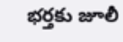భర్తకు జూలీ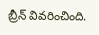బ్రీన్ వివరించింది.